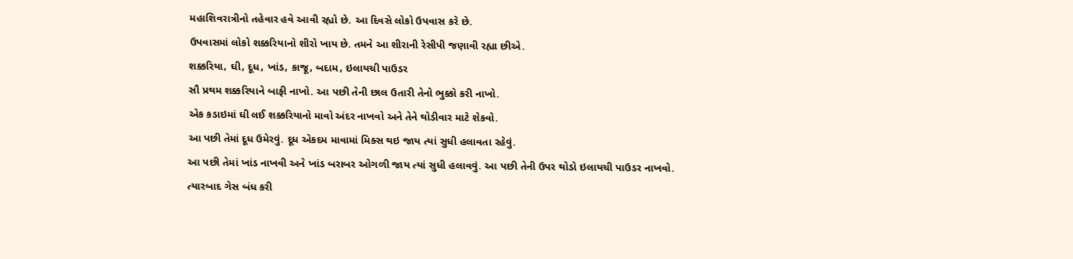મહાશિવરાત્રીનો તહેવાર હવે આવી રહ્યો છે. આ દિવસે લોકો ઉપવાસ કરે છે.
ઉપવાસમાં લોકો શક્કરિયાનો શીરો ખાય છે. તમને આ શીરાની રેસીપી જણાવી રહ્યા છીએ.
શક્કરિયા, ઘી, દૂધ, ખાંડ, કાજૂ, બદામ, ઇલાયચી પાઉડર
સૌ પ્રથમ શક્કરિયાને બાફી નાખો. આ પછી તેની છાલ ઉતારી તેનો ભુક્કો કરી નાખો.
એક કડાઇમાં ઘી લઈ શક્કરિયાનો માવો અંદર નાખવો અને તેને થોડીવાર માટે શેકવો.
આ પછી તેમાં દૂધ ઉમેરવું. દૂધ એકદમ માવામાં મિક્સ થઇ જાય ત્યાં સુધી હલાવતા રહેવું.
આ પછી તેમાં ખાંડ નાખવી અને ખાંડ બરાબર ઓગળી જાય ત્યાં સુધી હલાવવું. આ પછી તેની ઉપર થોડો ઇલાયચી પાઉડર નાખવો.
ત્યારબાદ ગેસ બંધ કરી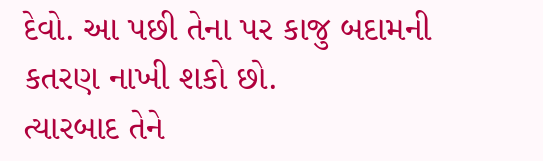દેવો. આ પછી તેના પર કાજુ બદામની કતરણ નાખી શકો છો.
ત્યારબાદ તેને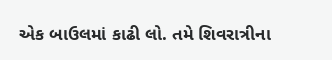એક બાઉલમાં કાઢી લો. તમે શિવરાત્રીના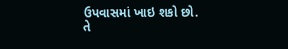ઉપવાસમાં ખાઇ શકો છો. તે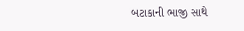બટાકાની ભાજી સાથે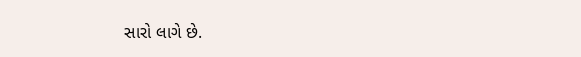સારો લાગે છે.